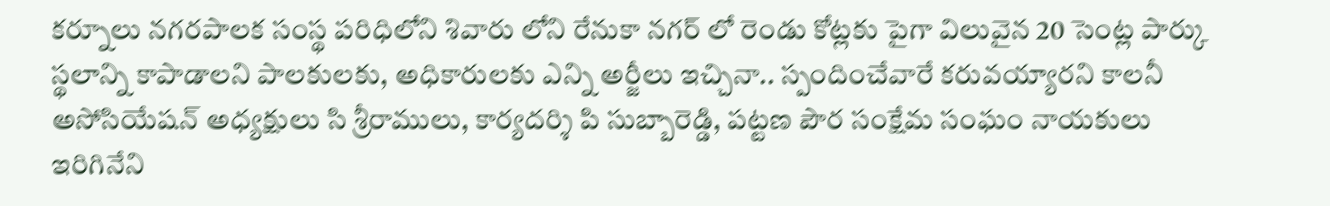కర్నూలు నగరపాలక సంస్థ పరిధిలోని శివారు లోని రేనుకా నగర్ లో రెండు కోట్లకు పైగా విలువైన 20 సెంట్ల పార్కు స్థలాన్ని కాపాడాలని పాలకులకు, అధికారులకు ఎన్ని అర్జీలు ఇచ్చినా.. స్పందించేవారే కరువయ్యారని కాలనీ అసోసియేషన్ అధ్యక్షులు సి శ్రీరాములు, కార్యదర్శి పి సుబ్బారెడ్డి, పట్టణ పౌర సంక్షేమ సంఘం నాయకులు ఇరిగినేని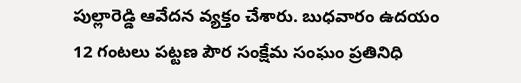పుల్లారెడ్డి ఆవేదన వ్యక్తం చేశారు. బుధవారం ఉదయం 12 గంటలు పట్టణ పౌర సంక్షేమ సంఘం ప్రతినిధి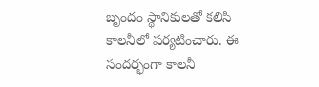బృందం స్థానికులతో కలిసి కాలనీలో పర్యటించారు. ఈ సందర్భంగా కాలనీ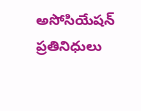అసోసియేషన్ ప్రతినిధులు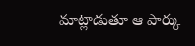మాట్లాడుతూ ఆ పార్కు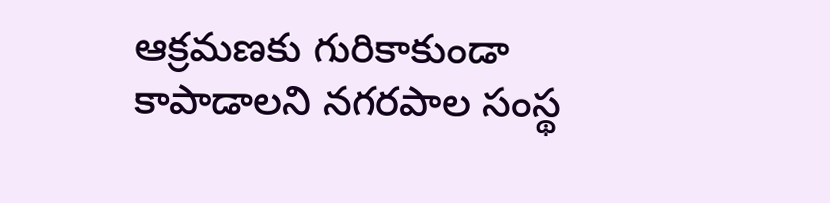ఆక్రమణకు గురికాకుండా కాపాడాలని నగరపాల సంస్థ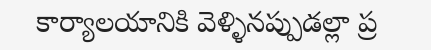కార్యాలయానికి వెళ్ళినప్పుడల్లా ప్ర